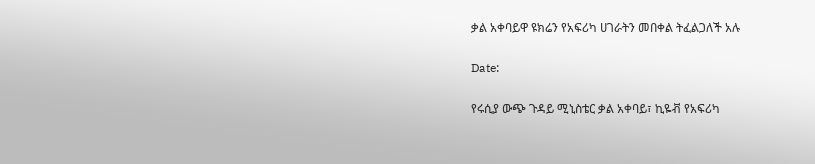ቃል አቀባይዋ ዩክሬን የአፍሪካ ሀገራትን መበቀል ትፈልጋለች አሉ

Date:

የሩሲያ ውጭ ጉዳይ ሚኒስቴር ቃል አቀባይ፣ ኪዬቭ የአፍሪካ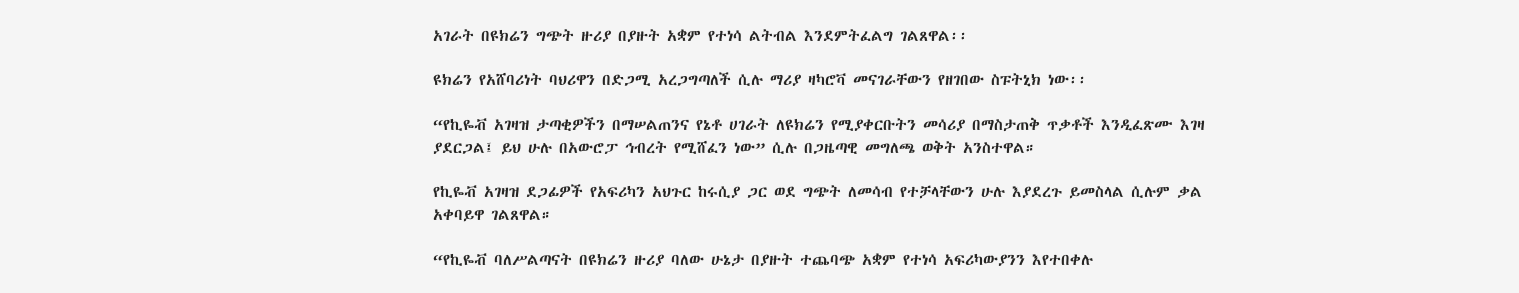አገራት በዩክሬን ግጭት ዙሪያ በያዙት አቋም የተነሳ ልትብል እንደምትፈልግ ገልጸዋል፡፡

ዩክሬን የአሸባሪነት ባህሪዋን በድጋሚ አረጋግጣለች ሲሉ ማሪያ ዛካሮቫ መናገራቸውን የዘገበው ስፑትኒክ ነው፡፡

“የኪዬቭ አገዛዝ ታጣቂዎችን በማሠልጠንና የኔቶ ሀገራት ለዩክሬን የሚያቀርቡትን መሳሪያ በማስታጠቅ ጥቃቶች እንዲፈጽሙ እገዛ ያደርጋል፤ ይህ ሁሉ በአውሮፓ ኅብረት የሚሸፈን ነው” ሲሉ በጋዜጣዊ መግለጫ ወቅት አንስተዋል።

የኪዬቭ አገዛዝ ደጋፊዎች የአፍሪካን አህጉር ከሩሲያ ጋር ወደ ግጭት ለመሳብ የተቻላቸውን ሁሉ እያደረጉ ይመስላል ሲሉም ቃል አቀባይዋ ገልጸዋል።

“የኪዬቭ ባለሥልጣናት በዩክሬን ዙሪያ ባለው ሁኔታ በያዙት ተጨባጭ አቋም የተነሳ አፍሪካውያንን እየተበቀሉ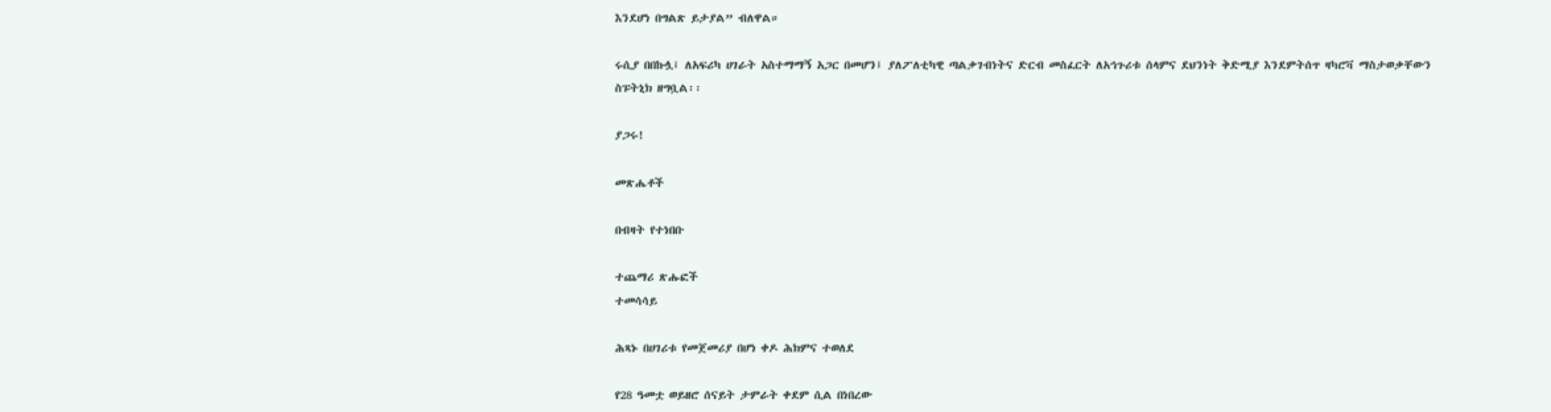እንደሆነ በግልጽ ይታያል” ብለዋል።

ሩሲያ በበኩሏ፤ ለአፍሪካ ሀገራት አስተማማኝ አጋር በመሆን፤ ያለፖለቲካዊ ጣልቃገብነትና ድርብ መስፈርት ለአኅጉሪቱ ሰላምና ደህንነት ቅድሚያ እንደምትሰጥ ዛካሮቫ ማስታወቃቸውን ስፑትኒክ ዘግቧል፡፡

ያጋሩ!

መጽሔቶች

በብዛት የተነበቡ

ተጨማሪ ጽሑፎች
ተመሳሳይ

ሕጻኑ በሀገሪቱ የመጀመሪያ በሆነ ቀዶ ሕክምና ተወለደ

የ28 ዓመቷ ወይዘሮ ሰናይት ታምራት ቀደም ሲል በነበረው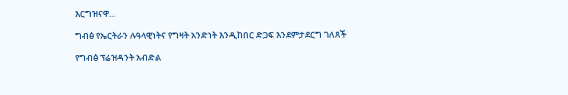እርግዝናዋ...

ግብፅ የኤርትራን ሉዓላዊነትና የግዛት አንድነት እንዲከበር ድጋፍ እንደምታደርግ ገለጸች

የግብፅ ፕሬዝዳንት አብድል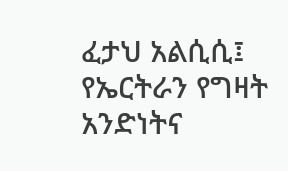ፈታህ አልሲሲ፤ የኤርትራን የግዛት አንድነትና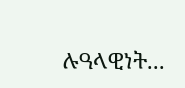ሉዓላዊነት...